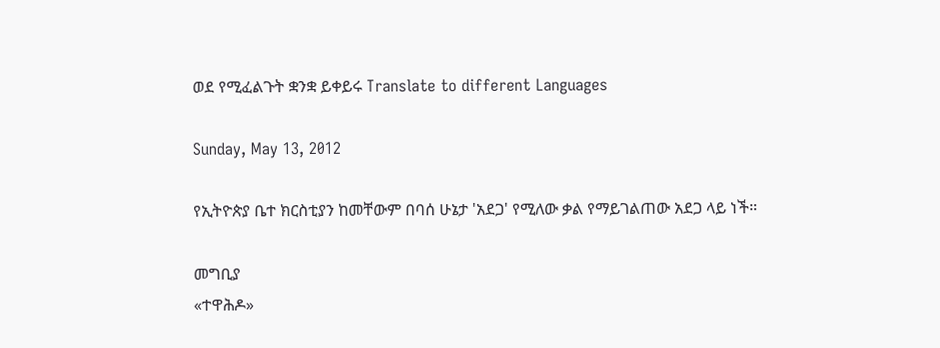ወደ የሚፈልጉት ቋንቋ ይቀይሩ Translate to different Languages

Sunday, May 13, 2012

የኢትዮጵያ ቤተ ክርስቲያን ከመቸውም በባሰ ሁኔታ 'አደጋ' የሚለው ቃል የማይገልጠው አደጋ ላይ ነች።

መግቢያ
«ተዋሕዶ»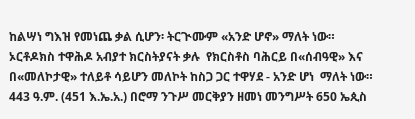ከልሣነ ግእዝ የመነጨ ቃል ሲሆን፡ ትርጒሙም «አንድ ሆኖ» ማለት ነው።  ኦርቶዶክስ ተዋሕዶ አብያተ ክርስትያናት ቃሉ  የክርስቶስ ባሕርይ በ«ሰብዓዊ» እና በ«መለኮታዊ» ተለይቶ ሳይሆን መለኮት ከስጋ ጋር ተዋሃደ - አንድ ሆነ  ማለት ነው።
443 ዓ.ም. (451 እ.ኤ.አ.) በሮማ ንጉሥ መርቅያን ዘመነ መንግሥት 650 ኤጲስ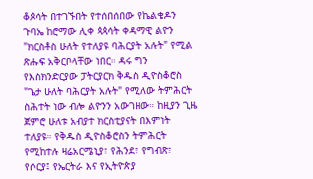ቆጶሳት በተገኙበት የተሰበሰበው የኬልቄዶን ጉባኤ ከሮማው ሊቀ ጳጳሳት ቀዳማዊ ልዮን "ክርስቶስ ሁለት የተለያዩ ባሕርያት አሉት" የሚል ጽሑፍ አቅርቦላቸው ነበር። ዳሩ ግን የእስክንድርያው ፓትርያርክ ቅዱስ ዲዮስቆሮስ "ጌታ ሁለት ባሕርያት አሉት" የሚለው ትምሕርት ስሕተት ነው ብሎ ልዮንን አውገዘው። ከዚያን ጊዜ ጀምሮ ሁለቱ አብያተ ክርስቲያናት በእምነት ተለያዩ። የቅዱስ ዲዮስቆሮስን ትምሕርት የሚከተሉ ዛሬአርሜኒያ፣ የሕንደ፣ የግብጽ፣ የሶርያ፤ የኤርትራ እና የኢትዮጵያ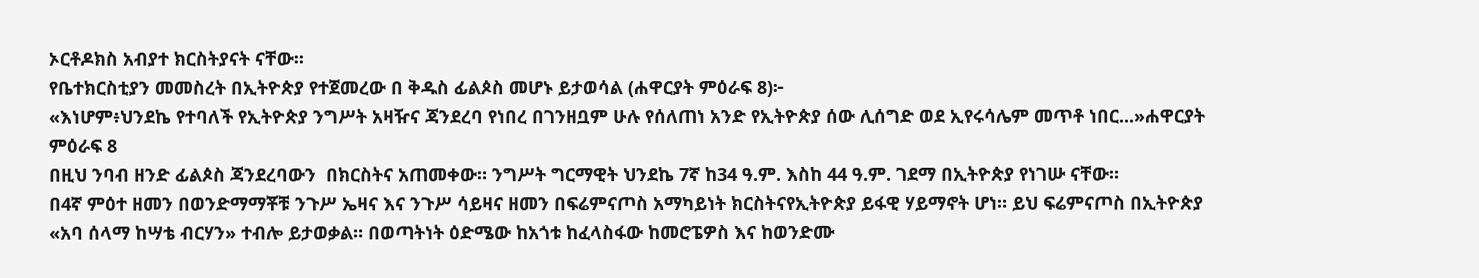ኦርቶዶክስ አብያተ ክርስትያናት ናቸው።
የቤተክርስቲያን መመስረት በኢትዮጵያ የተጀመረው በ ቅዱስ ፊልጶስ መሆኑ ይታወሳል (ሐዋርያት ምዕራፍ 8)፦
«እነሆም፥ህንደኬ የተባለች የኢትዮጵያ ንግሥት አዛዥና ጃንደረባ የነበረ በገንዘቧም ሁሉ የሰለጠነ አንድ የኢትዮጵያ ሰው ሊሰግድ ወደ ኢየሩሳሌም መጥቶ ነበር...»ሐዋርያት ምዕራፍ 8
በዚህ ንባብ ዘንድ ፊልጶስ ጃንደረባውን  በክርስትና አጠመቀው። ንግሥት ግርማዊት ህንደኬ 7ኛ ከ34 ዓ.ም. እስከ 44 ዓ.ም. ገደማ በኢትዮጵያ የነገሡ ናቸው።
በ4ኛ ምዕተ ዘመን በወንድማማቾቹ ንጉሥ ኤዛና እና ንጉሥ ሳይዛና ዘመን በፍሬምናጦስ አማካይነት ክርስትናየኢትዮጵያ ይፋዊ ሃይማኖት ሆነ። ይህ ፍሬምናጦስ በኢትዮጵያ «አባ ሰላማ ከሣቴ ብርሃን» ተብሎ ይታወቃል። በወጣትነት ዕድሜው ከአጎቱ ከፈላስፋው ከመሮፔዎስ እና ከወንድሙ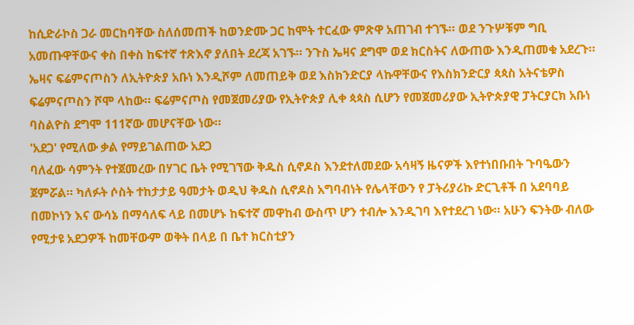ከሲድራኮስ ጋራ መርከባቸው ስለሰመጠች ከወንድሙ ጋር ከሞት ተርፈው ምጽዋ አጠገብ ተገኙ። ወደ ንጉሦቹም ግቢ አመጡዋቸውና ቀስ በቀስ ከፍተኛ ተጽእኖ ያለበት ደረጃ አገኙ። ንጉስ ኤዛና ደግሞ ወደ ክርስትና ለውጠው እንዲጠመቁ አደረጉ። ኤዛና ፍሬምናጦስን ለኢትዮጵያ አቡነ እንዲሾም ለመጠይቅ ወደ እስክንድርያ ላኩዋቸውና የእስክንድርያ ጳጳስ አትናቴዎስ ፍሬምናጦስን ሾሞ ላከው። ፍሬምናጦስ የመጀመሪያው የኢትዮጵያ ሊቀ ጳጳስ ሲሆን የመጀመሪያው ኢትዮጵያዊ ፓትርያርክ አቡነ ባስልዮስ ደግሞ 111ኛው መሆናቸው ነው።
'አደጋ' የሚለው ቃል የማይገልጠው አደጋ
ባለፈው ሳምንት የተጀመረው በሃገር ቤት የሚገኘው ቅዱስ ሲኖዶስ እንደተለመደው አሳዛኝ ዜናዎች እየተነበቡበት ጉባዔውን ጀምሯል። ካለፉት ሶስት ተከታታይ ዓመታት ወዲህ ቅዱስ ሲኖዶስ አግባብነት የሌላቸውን የ ፓትሪያሪኩ ድርጊቶች በ አደባባይ በመኮነን እና ውሳኔ በማሳለፍ ላይ በመሆኑ ከፍተኛ መዋከብ ውስጥ ሆን ተብሎ እንዲገባ እየተደረገ ነው። አሁን ፍንትው ብለው የሚታዩ አደጋዎች ከመቸውም ወቅት በላይ በ ቤተ ክርስቲያን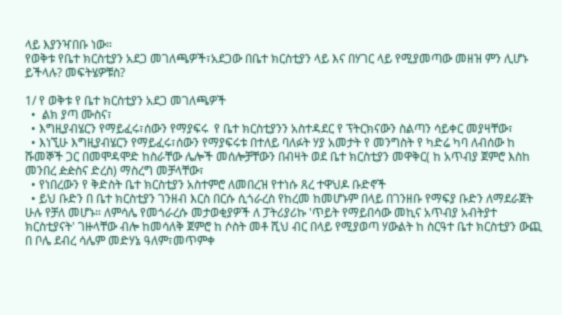ላይ እያንዣበቡ ነው።
የወቅቱ የቤተ ክርስቲያን አደጋ መገለጫዎች፣አደጋው በቤተ ክርስቲያን ላይ እና በሃገር ላይ የሚያመጣው መዘዝ ምን ሊሆኑ ይችላሉ? መፍትሄዎቹስ?

1/ የ ወቅቱ የ ቤተ ክርስቲያን አደጋ መገለጫዎች
  •  ልክ ያጣ ሙስና፣
  • እግዚያብሄርን የማይፈሩ፣ሰውን የማያፍሩ  የ ቤተ ክርስቲያንን አስተዳደር የ ፕትርክናውን ስልጣን ሳይቀር መያዛቸው፣
  • እነኚሁ እግዚያብሄርን የማይፈሩ፣ሰውን የማያፍሩቱ በተለይ ባለፉት ሃያ አመታት የ መንግስት የ ካድሬ ካባ ለብሰው ከ ሹመኞች ጋር በመሞዳሞድ ከስራቸው ሌሎች መሰሎቻቸውን በብዛት ወደ ቤተ ክርስቲያን መዋቅር( ከ አጥብያ ጀምሮ እስከ መንበረ ዽዽስና ድረስ) ማስረግ መቻላቸው፣
  • የነበረውን የ ቅድስት ቤተ ክርስቲያን አስተምሮ ለመበረዝ የተነሱ ጸረ ተዋህዶ ቡድኖች
  • ይህ ቡድን በ ቤተ ክርስቲያን ገንዘብ እርስ በርሱ ሲጎራረስ የከረመ ከመሆኑም በላይ በገንዘቡ የማፍያ ቡድን ለማደራጀት ሁሉ የቻለ መሆኑ። ለምሳሌ የመጎራረሱ መታወቂያዎች ለ ፓትሪያሪኩ 'ጥይት የማይበሳው መኪና አጥብያ አብትያተ ክርስቲያናት' ገዙላቸው ብሎ ከመሳለቅ ጀምሮ ከ ሶስት መቶ ሺህ ብር በላይ የሚያወጣ ሃውልት ከ ስርዓተ ቤተ ክርስቲያን ውጪ በ ቦሌ ደብረ ሳሌም መድሃኔ ዓለም፣መጥምቀ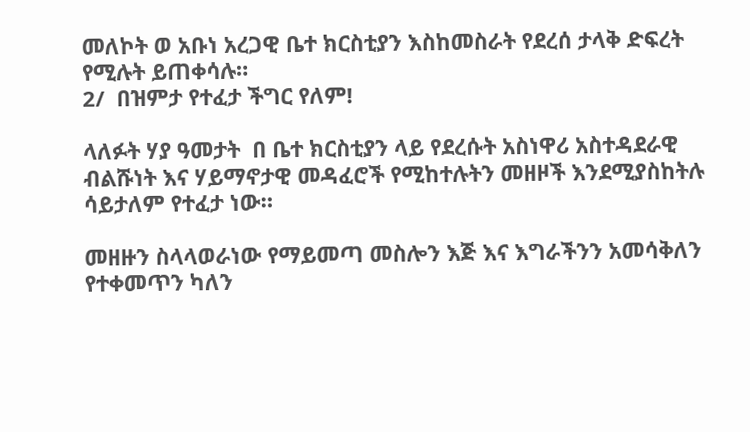መለኮት ወ አቡነ አረጋዊ ቤተ ክርስቲያን እስከመስራት የደረሰ ታላቅ ድፍረት የሚሉት ይጠቀሳሉ።
2/  በዝምታ የተፈታ ችግር የለም!

ላለፉት ሃያ ዓመታት  በ ቤተ ክርስቲያን ላይ የደረሱት አስነዋሪ አስተዳደራዊ ብልሹነት እና ሃይማኖታዊ መዳፈሮች የሚከተሉትን መዘዞች እንደሚያስከትሉ ሳይታለም የተፈታ ነው።

መዘዙን ስላላወራነው የማይመጣ መስሎን እጅ እና እግራችንን አመሳቅለን የተቀመጥን ካለን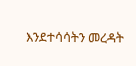እንደተሳሳትን መረዳት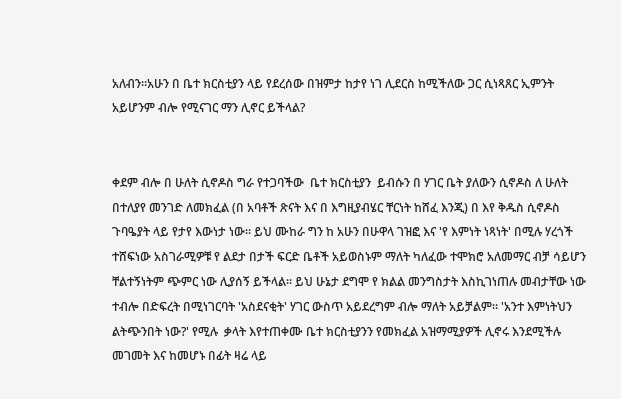አለብን።አሁን በ ቤተ ክርስቲያን ላይ የደረሰው በዝምታ ከታየ ነገ ሊደርስ ከሚችለው ጋር ሲነጻጸር ኢምንት አይሆንም ብሎ የሚናገር ማን ሊኖር ይችላል?


ቀደም ብሎ በ ሁለት ሲኖዶስ ግራ የተጋባችው  ቤተ ክርስቲያን  ይብሱን በ ሃገር ቤት ያለውን ሲኖዶስ ለ ሁለት በተለያየ መንገድ ለመክፈል (በ አባቶች ጽናት እና በ እግዚያብሄር ቸርነት ከሸፈ እንጂ) በ እየ ቅዱስ ሲኖዶስ ጉባዔያት ላይ የታየ እውነታ ነው። ይህ ሙከራ ግን ከ አሁን በሁዋላ ገዝፎ እና 'የ እምነት ነጻነት' በሚሉ ሃረጎች ተሸፍነው አስገራሚዎቹ የ ልደታ በታች ፍርድ ቤቶች አይወስኑም ማለት ካለፈው ተሞክሮ አለመማር ብቻ ሳይሆን ቸልተኝነትም ጭምር ነው ሊያሰኝ ይችላል። ይህ ሁኔታ ደግሞ የ ክልል መንግስታት እስኪገነጠሉ መብታቸው ነው ተብሎ በድፍረት በሚነገርባት 'አስደናቂት' ሃገር ውስጥ አይደረግም ብሎ ማለት አይቻልም። 'አንተ እምነትህን ልትጭንበት ነው?' የሚሉ  ቃላት እየተጠቀሙ ቤተ ክርስቲያንን የመክፈል አዝማሚያዎች ሊኖሩ እንደሚችሉ መገመት እና ከመሆኑ በፊት ዛሬ ላይ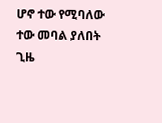ሆኖ ተው የሚባለው ተው መባል ያለበት ጊዜ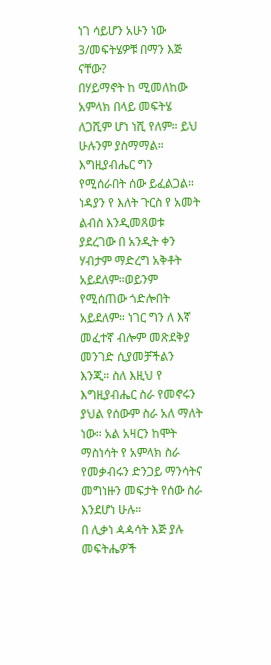ነገ ሳይሆን አሁን ነው
3/መፍትሄዎቹ በማን እጅ ናቸው?
በሃይማኖት ከ ሚመለከው አምላክ በላይ መፍትሄ ለጋሺም ሆነ ነሺ የለም። ይህ ሁሉንም ያስማማል። እግዚያብሔር ግን የሚሰራበት ሰው ይፈልጋል። ነዳያን የ እለት ጉርስ የ አመት ልብስ እንዲመጸወቱ ያደረገው በ አንዲት ቀን ሃብታም ማድረግ አቅቶት አይደለም።ወይንም የሚሰጠው ጎድሎበት አይደለም። ነገር ግን ለ እኛ መፈተኛ ብሎም መጽደቅያ መንገድ ሲያመቻችልን እንጂ። ስለ እዚህ የ እግዚያብሔር ስራ የመኖሩን ያህል የሰውም ስራ አለ ማለት ነው። አል አዛርን ከሞት ማስነሳት የ አምላክ ስራ የመቃብሩን ድንጋይ ማንሳትና መግነዙን መፍታት የሰው ስራ እንደሆነ ሁሉ።
በ ሊቃነ ዻዻሳት እጅ ያሉ መፍትሔዎች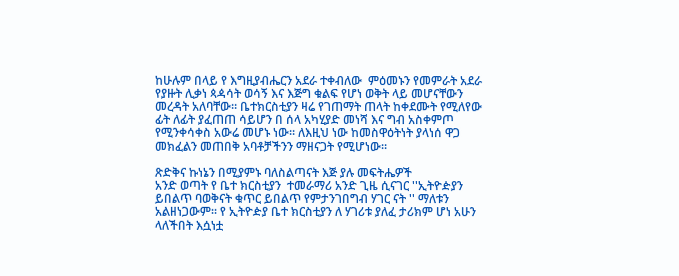ከሁሉም በላይ የ እግዚያብሔርን አደራ ተቀብለው  ምዕመኑን የመምራት አደራ የያዙት ሊቃነ ጳዻሳት ወሳኝ እና እጅግ ቁልፍ የሆነ ወቅት ላይ መሆናቸውን መረዳት አለባቸው። ቤተክርስቲያን ዛሬ የገጠማት ጠላት ከቀደሙት የሚለየው ፊት ለፊት ያፈጠጠ ሳይሆን በ ሰላ አካሂያድ መነሻ እና ግብ አስቀምጦ የሚንቀሳቀስ አውሬ መሆኑ ነው። ለእዚህ ነው ከመስዋዕትነት ያላነሰ ዋጋ መክፈልን መጠበቅ አባቶቻችንን ማዘናጋት የሚሆነው።

ጽድቅና ኩነኔን በሚያምኑ ባለስልጣናት እጅ ያሉ መፍትሔዎች
አንድ ወጣት የ ቤተ ክርስቲያን  ተመራማሪ አንድ ጊዜ ሲናገር ''ኢትዮዽያን ይበልጥ ባወቅናት ቁጥር ይበልጥ የምታንገበግብ ሃገር ናት '' ማለቱን አልዘነጋውም። የ ኢትዮዽያ ቤተ ክርስቲያን ለ ሃገሪቱ ያለፈ ታሪክም ሆነ አሁን ላለችበት እሷነቷ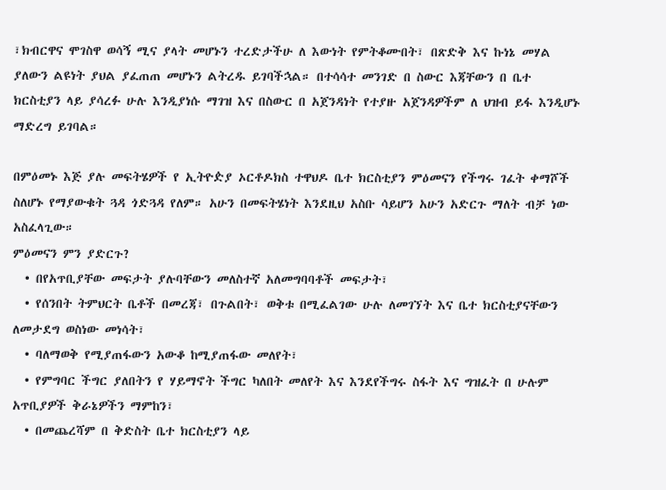፣ክብርዋና ሞገስዋ ወሳኝ ሚና ያላት መሆኑን ተረድታችሁ ለ እውነት የምትቆሙበት፣ በጽድቅ እና ኩነኔ መሃል ያለውን ልዩነት ያህል ያፈጠጠ መሆኑን ልትረዱ ይገባችኋል። በተሳሳተ መንገድ በ ስውር እጃቸውን በ ቤተ ክርስቲያን ላይ ያሳረፉ ሁሉ እንዲያነሱ ማገዝ እና በስውር በ አጀንዳነት የተያዙ አጀንዳዎችም ለ ህዝብ ይፋ እንዲሆኑ ማድረግ ይገባል።

በምዕመኑ እጅ ያሉ መፍትሄዎች የ ኢትዮዽያ ኦርቶዶክስ ተዋህዶ ቤተ ክርስቲያን ምዕመናን የችግሩ ገፈት ቀማሾች ስለሆኑ የማያውቁት ጓዳ ጎድጓዳ የለም። አሁን በመፍትሄነት እንደዚህ አስቡ ሳይሆን አሁን አድርጉ ማለት ብቻ ነው አስፈላጊው።
ምዕመናን ምን ያድርጉ?
  • በየአጥቢያቸው መፍታት ያሉባቸውን መለስተኛ አለመግባባቶች መፍታት፣
  • የሰንበት ትምህርት ቤቶች በመረጃ፣ በጉልበት፣ ወቅቱ በሚፈልገው ሁሉ ለመገኘት እና ቤተ ክርስቲያናቸውን ለመታደግ ወስነው መነሳት፣
  • ባለማወቅ የሚያጠፋውን አውቆ ከሚያጠፋው መለየት፣
  • የምግባር ችግር ያለበትን የ ሃይማኖት ችግር ካለበት መለየት እና እንደየችግሩ ስፋት እና ግዝፈት በ ሁሉም አጥቢያዎች ቅራኔዎችን ማምከን፣
  • በመጨረሻም በ ቅድስት ቤተ ክርስቲያን ላይ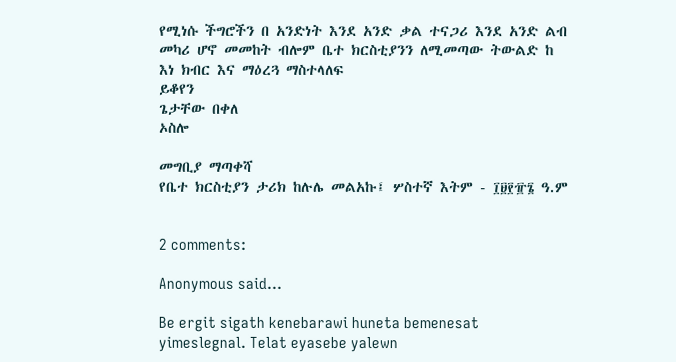የሚነሱ ችግሮችን በ አንድነት እንደ አንድ ቃል ተናጋሪ እንደ አንድ ልብ መካሪ ሆኖ መመከት ብሎም ቤተ ክርስቲያንን ለሚመጣው ትውልድ ከ እነ ክብር እና ማዕረጓ ማስተላለፍ
ይቆየን
ጌታቸው በቀለ
ኦስሎ

መግቢያ ማጣቀሻ
የቤተ ክርስቲያን ታሪክ ከሉሌ መልአኩ፤ ሦስተኛ እትም - ፲፱፻፹፮ ዓ.ም


2 comments:

Anonymous said...

Be ergit sigath kenebarawi huneta bemenesat yimeslegnal. Telat eyasebe yalewn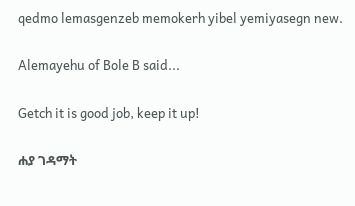qedmo lemasgenzeb memokerh yibel yemiyasegn new.

Alemayehu of Bole B said...

Getch it is good job, keep it up!

ሐያ ገዳማት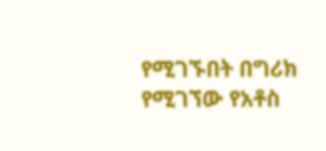የሚገኙበት በግሪክ የሚገኘው የአቶስ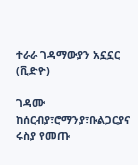ተራራ ገዳማውያን አኗኗር (ቪድዮ)

ገዳሙ ከሰርብያ፣ሮማንያ፣ቡልጋርያና ሩስያ የመጡ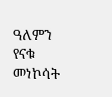ዓለምን የናቁ መነኮሳት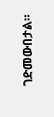ገድመውበታል።